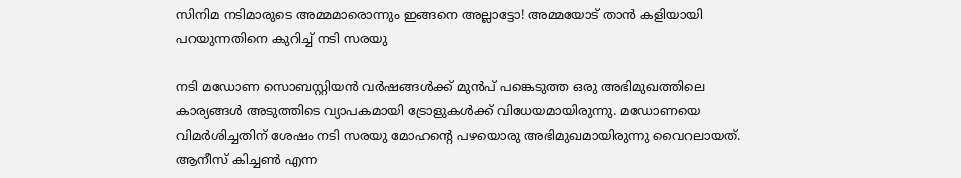സിനിമ നടിമാരുടെ അമ്മമാരൊന്നും ഇങ്ങനെ അല്ലാട്ടോ! അമ്മയോട് താന്‍ കളിയായി പറയുന്നതിനെ കുറിച്ച് നടി സരയു

നടി മഡോണ സൊബസ്റ്റിയന്‍ വര്‍ഷങ്ങള്‍ക്ക് മുന്‍പ് പങ്കെടുത്ത ഒരു അഭിമുഖത്തിലെ കാര്യങ്ങള്‍ അടുത്തിടെ വ്യാപകമായി ട്രോളുകള്‍ക്ക് വിധേയമായിരുന്നു. മഡോണയെ വിമര്‍ശിച്ചതിന് ശേഷം നടി സരയു മോഹന്റെ പഴയൊരു അഭിമുഖമായിരുന്നു വൈറലായത്. ആനീസ് കിച്ചണ്‍ എന്ന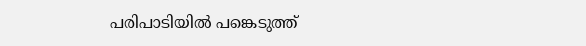പരിപാടിയില്‍ പങ്കെടുത്ത്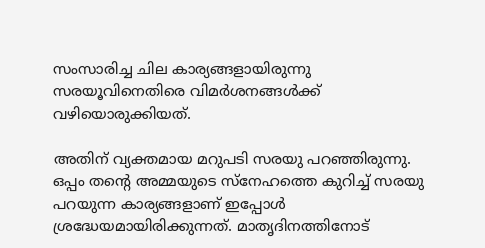സംസാരിച്ച ചില കാര്യങ്ങളായിരുന്നു സരയൂവിനെതിരെ വിമര്‍ശനങ്ങള്‍ക്ക് വഴിയൊരുക്കിയത്.

അതിന് വ്യക്തമായ മറുപടി സരയു പറഞ്ഞിരുന്നു. ഒപ്പം തന്റെ അമ്മയുടെ സ്‌നേഹത്തെ കുറിച്ച് സരയു പറയുന്ന കാര്യങ്ങളാണ് ഇപ്പോള്‍ ശ്രദ്ധേയമായിരിക്കുന്നത്. മാതൃദിനത്തിനോട്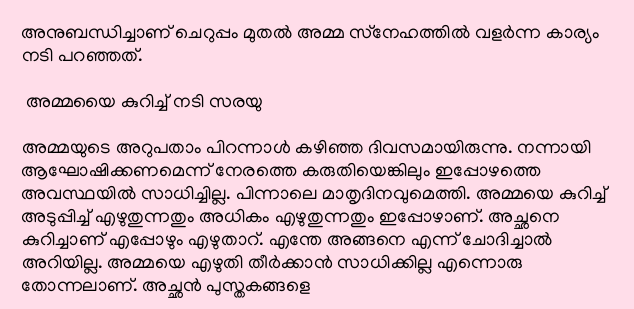അനുബന്ധിച്ചാണ് ചെറുപ്പം മുതല്‍ അമ്മ സ്‌നേഹത്തില്‍ വളര്‍ന്ന കാര്യം നടി പറഞ്ഞത്.

 അമ്മയൈ കുറിച്ച് നടി സരയു

അമ്മയുടെ അറുപതാം പിറന്നാള്‍ കഴിഞ്ഞ ദിവസമായിരുന്നു. നന്നായി ആഘോഷിക്കണമെന്ന് നേരത്തെ കരുതിയെങ്കിലും ഇപ്പോഴത്തെ അവസ്ഥയില്‍ സാധിച്ചില്ല. പിന്നാലെ മാതൃദിനവുമെത്തി. അമ്മയെ കുറിച്ച് അടുപ്പിച്ച് എഴുതുന്നതും അധികം എഴുതുന്നതും ഇപ്പോഴാണ്. അച്ഛനെ കുറിച്ചാണ് എപ്പോഴും എഴുതാറ്. എന്തേ അങ്ങനെ എന്ന് ചോദിച്ചാല്‍ അറിയില്ല. അമ്മയെ എഴുതി തീര്‍ക്കാന്‍ സാധിക്കില്ല എന്നൊരു തോന്നലാണ്. അച്ഛന്‍ പുസ്തകങ്ങളെ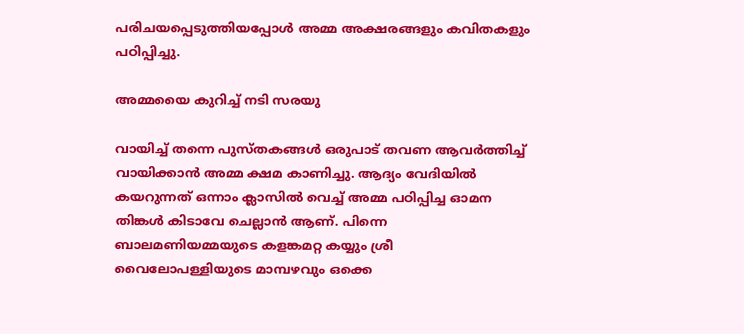പരിചയപ്പെടുത്തിയപ്പോള്‍ അമ്മ അക്ഷരങ്ങളും കവിതകളും പഠിപ്പിച്ചു.

അമ്മയൈ കുറിച്ച് നടി സരയു

വായിച്ച് തന്നെ പുസ്തകങ്ങള്‍ ഒരുപാട് തവണ ആവര്‍ത്തിച്ച് വായിക്കാന്‍ അമ്മ ക്ഷമ കാണിച്ചു. ആദ്യം വേദിയില്‍ കയറുന്നത് ഒന്നാം ക്ലാസില്‍ വെച്ച് അമ്മ പഠിപ്പിച്ച ഓമന തിങ്കള്‍ കിടാവേ ചെല്ലാന്‍ ആണ്. പിന്നെ ബാലമണിയമ്മയുടെ കളങ്കമറ്റ കയ്യും ശ്രീ വൈലോപള്ളിയുടെ മാമ്പഴവും ഒക്കെ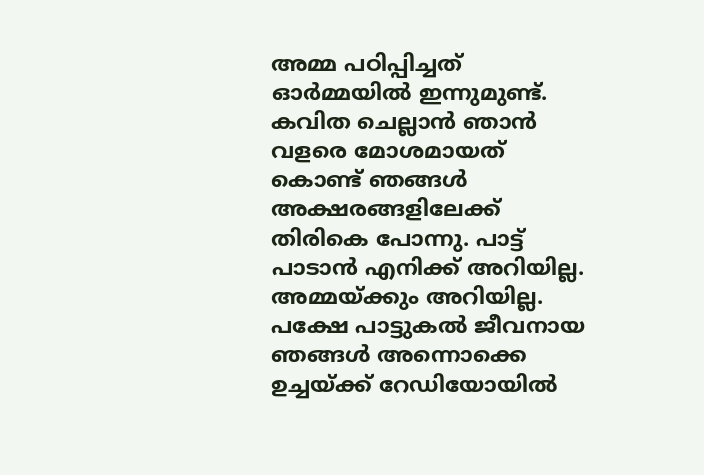അമ്മ പഠിപ്പിച്ചത് ഓര്‍മ്മയില്‍ ഇന്നുമുണ്ട്. കവിത ചെല്ലാന്‍ ഞാന്‍ വളരെ മോശമായത് കൊണ്ട് ഞങ്ങള്‍ അക്ഷരങ്ങളിലേക്ക് തിരികെ പോന്നു. പാട്ട് പാടാന്‍ എനിക്ക് അറിയില്ല. അമ്മയ്ക്കും അറിയില്ല. പക്ഷേ പാട്ടുകല്‍ ജീവനായ ഞങ്ങള്‍ അന്നൊക്കെ ഉച്ചയ്ക്ക് റേഡിയോയില്‍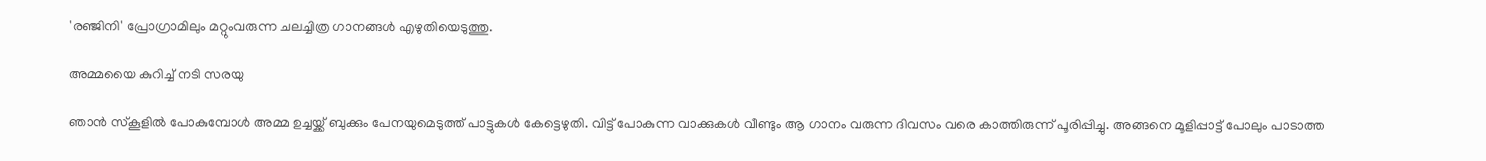'രഞ്ജിനി' പ്രോഗ്രാമിലും മറ്റുംവരുന്ന ചലച്ചിത്ര ഗാനങ്ങള്‍ എഴുതിയെടുത്തു.

അമ്മയൈ കുറിച്ച് നടി സരയു

ഞാന്‍ സ്‌കൂളില്‍ പോകുമ്പോള്‍ അമ്മ ഉച്ചയ്ക്ക് ബുക്കും പേനയുമെടുത്ത് പാട്ടുകള്‍ കേട്ടെഴുതി. വിട്ട് പോകുന്ന വാക്കുകള്‍ വീണ്ടും ആ ഗാനം വരുന്ന ദിവസം വരെ കാത്തിരുന്ന് പൂരിപ്പിച്ചു. അങ്ങനെ മൂളിപ്പാട്ട് പോലും പാടാത്ത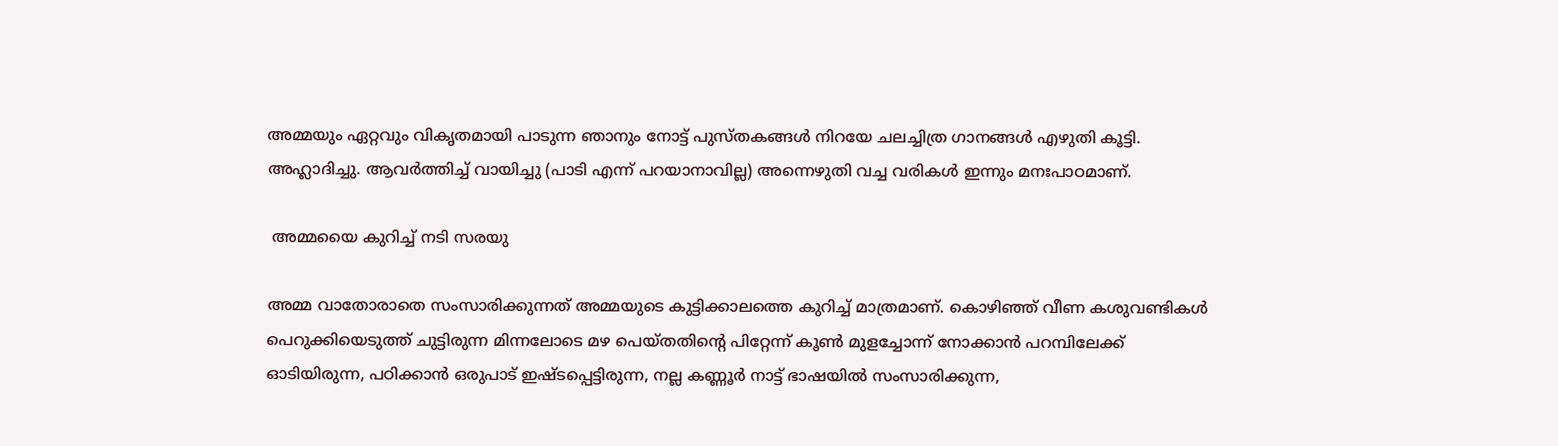അമ്മയും ഏറ്റവും വികൃതമായി പാടുന്ന ഞാനും നോട്ട് പുസ്തകങ്ങള്‍ നിറയേ ചലച്ചിത്ര ഗാനങ്ങള്‍ എഴുതി കൂട്ടി. അഹ്ലാദിച്ചു. ആവര്‍ത്തിച്ച് വായിച്ചു (പാടി എന്ന് പറയാനാവില്ല) അന്നെഴുതി വച്ച വരികള്‍ ഇന്നും മനഃപാഠമാണ്.

 അമ്മയൈ കുറിച്ച് നടി സരയു

അമ്മ വാതോരാതെ സംസാരിക്കുന്നത് അമ്മയുടെ കുട്ടിക്കാലത്തെ കുറിച്ച് മാത്രമാണ്. കൊഴിഞ്ഞ് വീണ കശുവണ്ടികള്‍ പെറുക്കിയെടുത്ത് ചുട്ടിരുന്ന മിന്നലോടെ മഴ പെയ്തതിന്റെ പിറ്റേന്ന് കൂണ്‍ മുളച്ചോന്ന് നോക്കാന്‍ പറമ്പിലേക്ക് ഓടിയിരുന്ന, പഠിക്കാന്‍ ഒരുപാട് ഇഷ്ടപ്പെട്ടിരുന്ന, നല്ല കണ്ണൂര്‍ നാട്ട് ഭാഷയില്‍ സംസാരിക്കുന്ന,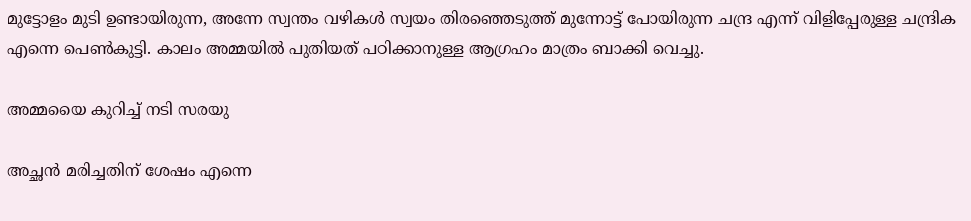മുട്ടോളം മുടി ഉണ്ടായിരുന്ന, അന്നേ സ്വന്തം വഴികള്‍ സ്വയം തിരഞ്ഞെടുത്ത് മുന്നോട്ട് പോയിരുന്ന ചന്ദ്ര എന്ന് വിളിപ്പേരുള്ള ചന്ദ്രിക എന്നെ പെണ്‍കുട്ടി. കാലം അമ്മയില്‍ പുതിയത് പഠിക്കാനുള്ള ആഗ്രഹം മാത്രം ബാക്കി വെച്ചു.

അമ്മയൈ കുറിച്ച് നടി സരയു

അച്ഛന്‍ മരിച്ചതിന് ശേഷം എന്നെ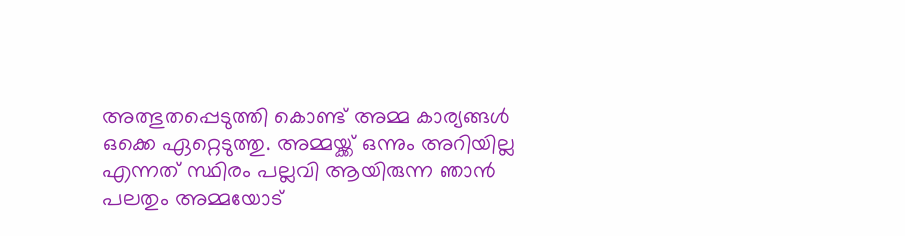അത്ഭുതപ്പെടുത്തി കൊണ്ട് അമ്മ കാര്യങ്ങള്‍ ഒക്കെ ഏറ്റെടുത്തു. അമ്മയ്ക്ക് ഒന്നും അറിയില്ല എന്നത് സ്ഥിരം പല്ലവി ആയിരുന്ന ഞാന്‍ പലതും അമ്മയോട്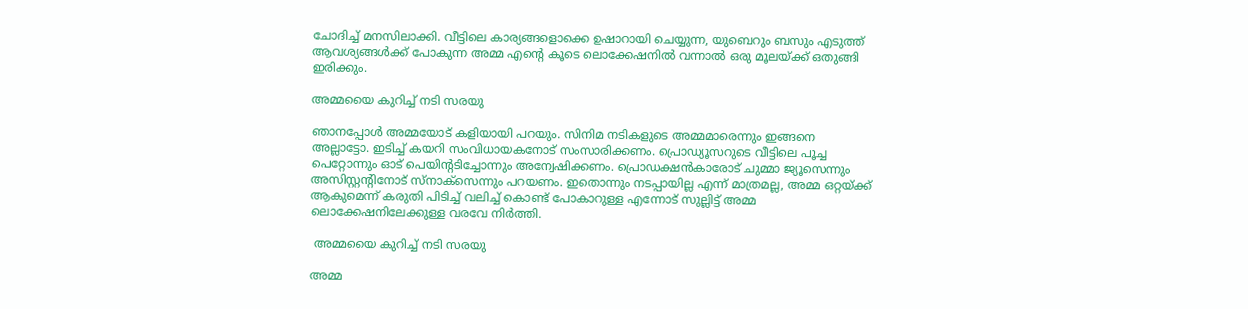ചോദിച്ച് മനസിലാക്കി. വീട്ടിലെ കാര്യങ്ങളൊക്കെ ഉഷാറായി ചെയ്യുന്ന, യുബെറും ബസും എടുത്ത് ആവശ്യങ്ങള്‍ക്ക് പോകുന്ന അമ്മ എന്റെ കൂടെ ലൊക്കേഷനില്‍ വന്നാല്‍ ഒരു മൂലയ്ക്ക് ഒതുങ്ങി ഇരിക്കും.

അമ്മയൈ കുറിച്ച് നടി സരയു

ഞാനപ്പോള്‍ അമ്മയോട് കളിയായി പറയും. സിനിമ നടികളുടെ അമ്മമാരെന്നും ഇങ്ങനെ അല്ലാട്ടോ. ഇടിച്ച് കയറി സംവിധായകനോട് സംസാരിക്കണം. പ്രൊഡ്യൂസറുടെ വീട്ടിലെ പൂച്ച പെറ്റോന്നും ഓട് പെയിന്റടിച്ചോന്നും അന്വേഷിക്കണം. പ്രൊഡക്ഷന്‍കാരോട് ചുമ്മാ ജ്യൂസെന്നും അസിസ്റ്റന്റിനോട് സ്‌നാക്‌സെന്നും പറയണം. ഇതൊന്നും നടപ്പായില്ല എന്ന് മാത്രമല്ല, അമ്മ ഒറ്റയ്ക്ക് ആകുമെന്ന് കരുതി പിടിച്ച് വലിച്ച് കൊണ്ട് പോകാറുള്ള എന്നോട് സുല്ലിട്ട് അമ്മ ലൊക്കേഷനിലേക്കുള്ള വരവേ നിര്‍ത്തി.

 അമ്മയൈ കുറിച്ച് നടി സരയു

അമ്മ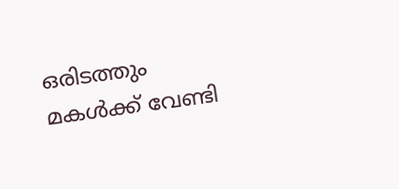ഒരിടത്തും മകള്‍ക്ക് വേണ്ടി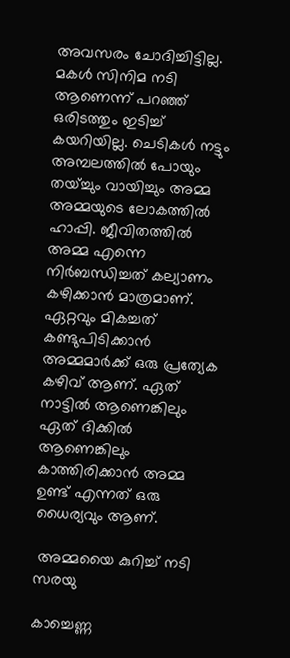അവസരം ചോദിച്ചിട്ടില്ല. മകള്‍ സിനിമ നടി ആണെന്ന് പറഞ്ഞ് ഒരിടത്തും ഇടിച്ച് കയറിയില്ല. ചെടികള്‍ നട്ടും അമ്പലത്തില്‍ പോയും തയ്ച്ചും വായിച്ചും അമ്മ അമ്മയുടെ ലോകത്തില്‍ ഹാപ്പി. ജീവിതത്തില്‍ അമ്മ എന്നെ നിര്‍ബന്ധിച്ചത് കല്യാണം കഴിക്കാന്‍ മാത്രമാണ്. ഏറ്റവും മികച്ചത് കണ്ടുപിടിക്കാന്‍ അമ്മമാര്‍ക്ക് ഒരു പ്രത്യേക കഴിവ് ആണ്. ഏത് നാട്ടില്‍ ആണെങ്കിലും ഏത് ദിക്കില്‍ ആണെങ്കിലും കാത്തിരിക്കാന്‍ അമ്മ ഉണ്ട് എന്നത് ഒരു ധൈര്യവും ആണ്.

 അമ്മയൈ കുറിച്ച് നടി സരയു

കാച്ചെണ്ണ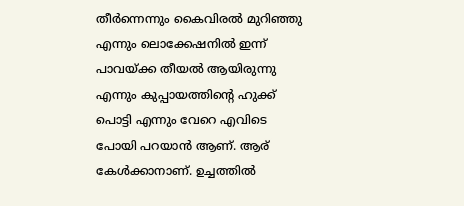തീര്‍ന്നെന്നും കൈവിരല്‍ മുറിഞ്ഞു എന്നും ലൊക്കേഷനില്‍ ഇന്ന് പാവയ്ക്ക തീയല്‍ ആയിരുന്നു എന്നും കുപ്പായത്തിന്റെ ഹുക്ക് പൊട്ടി എന്നും വേറെ എവിടെ പോയി പറയാന്‍ ആണ്. ആര് കേള്‍ക്കാനാണ്. ഉച്ചത്തില്‍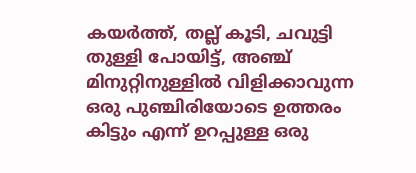കയര്‍ത്ത്, തല്ല് കൂടി, ചവുട്ടി തുള്ളി പോയിട്ട്, അഞ്ച് മിനുറ്റിനുള്ളില്‍ വിളിക്കാവുന്ന ഒരു പുഞ്ചിരിയോടെ ഉത്തരം കിട്ടും എന്ന് ഉറപ്പുള്ള ഒരു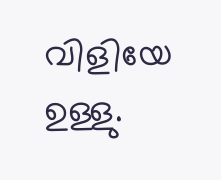വിളിയേ ഉള്ളു.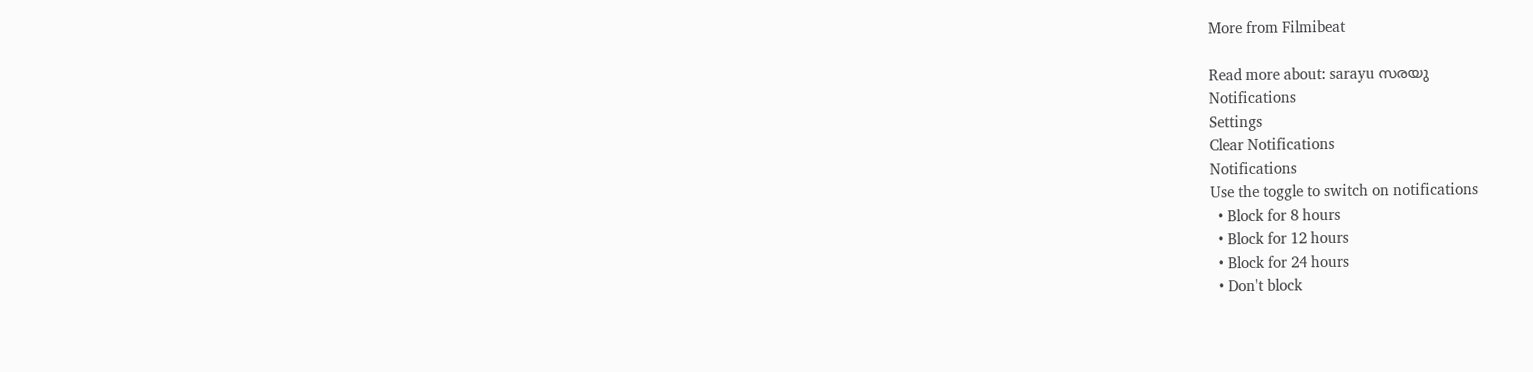More from Filmibeat

Read more about: sarayu സരയു
Notifications
Settings
Clear Notifications
Notifications
Use the toggle to switch on notifications
  • Block for 8 hours
  • Block for 12 hours
  • Block for 24 hours
  • Don't block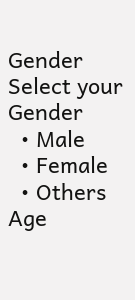Gender
Select your Gender
  • Male
  • Female
  • Others
Age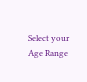Select your Age Range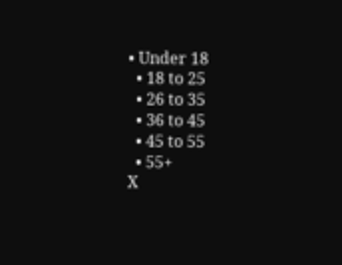• Under 18
  • 18 to 25
  • 26 to 35
  • 36 to 45
  • 45 to 55
  • 55+
X